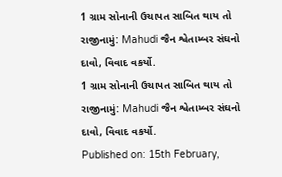1 ગ્રામ સોનાની ઉચાપત સાબિત થાય તો રાજીનામું: Mahudi જૈન શ્વેતામ્બર સંઘનો દાવો, વિવાદ વકર્યો.
1 ગ્રામ સોનાની ઉચાપત સાબિત થાય તો રાજીનામું: Mahudi જૈન શ્વેતામ્બર સંઘનો દાવો, વિવાદ વકર્યો.
Published on: 15th February,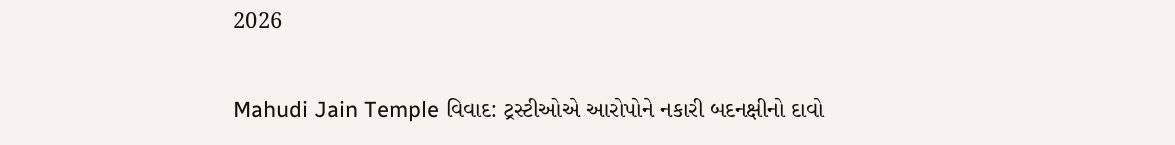2026

Mahudi Jain Temple વિવાદ: ટ્રસ્ટીઓએ આરોપોને નકારી બદનક્ષીનો દાવો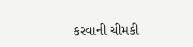કરવાની ચીમકી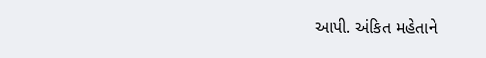આપી. અંકિત મહેતાને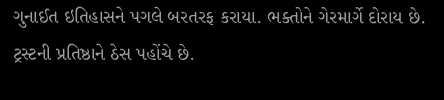ગુનાઈત ઇતિહાસને પગલે બરતરફ કરાયા. ભક્તોને ગેરમાર્ગે દોરાય છે. ટ્રસ્ટની પ્રતિષ્ઠાને ઠેસ પહોંચે છે.